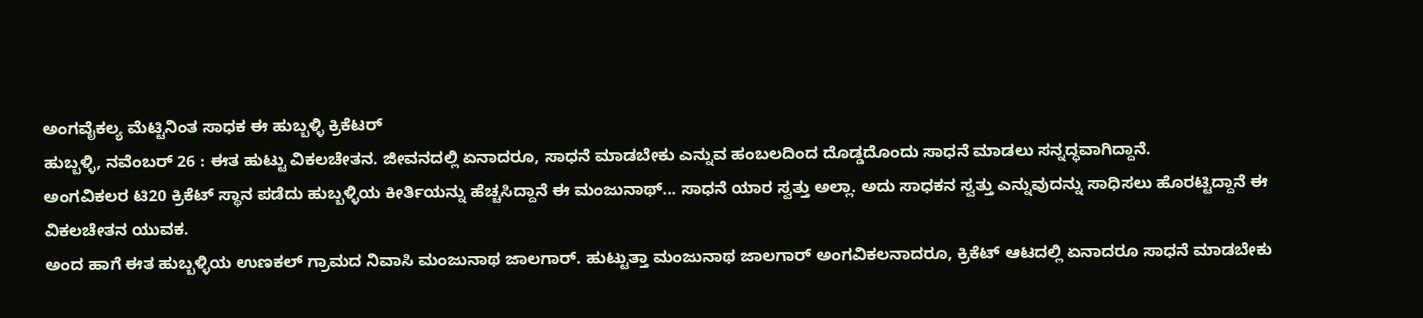ಅಂಗವೈಕಲ್ಯ ಮೆಟ್ಟಿನಿಂತ ಸಾಧಕ ಈ ಹುಬ್ಬಳ್ಳಿ ಕ್ರಿಕೆಟರ್
ಹುಬ್ಬಳ್ಳಿ, ನವೆಂಬರ್ 26 : ಈತ ಹುಟ್ಟು ವಿಕಲಚೇತನ. ಜೀವನದಲ್ಲಿ ಏನಾದರೂ, ಸಾಧನೆ ಮಾಡಬೇಕು ಎನ್ನುವ ಹಂಬಲದಿಂದ ದೊಡ್ಡದೊಂದು ಸಾಧನೆ ಮಾಡಲು ಸನ್ನದ್ಧವಾಗಿದ್ದಾನೆ.
ಅಂಗವಿಕಲರ ಟಿ20 ಕ್ರಿಕೆಟ್ ಸ್ಥಾನ ಪಡೆದು ಹುಬ್ಬಳ್ಳಿಯ ಕೀರ್ತಿಯನ್ನು ಹೆಚ್ಚಸಿದ್ದಾನೆ ಈ ಮಂಜುನಾಥ್... ಸಾಧನೆ ಯಾರ ಸ್ವತ್ತು ಅಲ್ಲಾ. ಅದು ಸಾಧಕನ ಸ್ವತ್ತು ಎನ್ನುವುದನ್ನು ಸಾಧಿಸಲು ಹೊರಟ್ಟಿದ್ದಾನೆ ಈ ವಿಕಲಚೇತನ ಯುವಕ.
ಅಂದ ಹಾಗೆ ಈತ ಹುಬ್ಬಳ್ಳಿಯ ಉಣಕಲ್ ಗ್ರಾಮದ ನಿವಾಸಿ ಮಂಜುನಾಥ ಜಾಲಗಾರ್. ಹುಟ್ಟುತ್ತಾ ಮಂಜುನಾಥ ಜಾಲಗಾರ್ ಅಂಗವಿಕಲನಾದರೂ, ಕ್ರಿಕೆಟ್ ಆಟದಲ್ಲಿ ಏನಾದರೂ ಸಾಧನೆ ಮಾಡಬೇಕು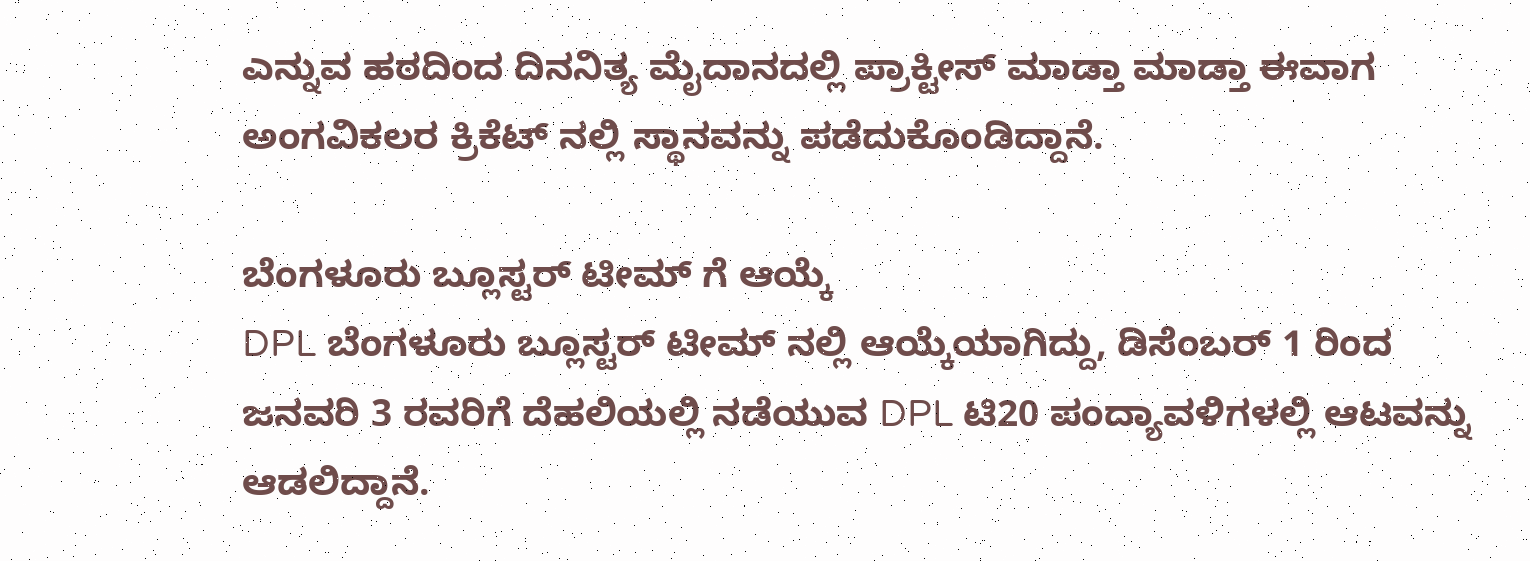ಎನ್ನುವ ಹಠದಿಂದ ದಿನನಿತ್ಯ ಮೈದಾನದಲ್ಲಿ ಪ್ರಾಕ್ಟೀಸ್ ಮಾಡ್ತಾ ಮಾಡ್ತಾ ಈವಾಗ ಅಂಗವಿಕಲರ ಕ್ರಿಕೆಟ್ ನಲ್ಲಿ ಸ್ಥಾನವನ್ನು ಪಡೆದುಕೊಂಡಿದ್ದಾನೆ.

ಬೆಂಗಳೂರು ಬ್ಲೂಸ್ಟರ್ ಟೀಮ್ ಗೆ ಆಯ್ಕೆ
DPL ಬೆಂಗಳೂರು ಬ್ಲೂಸ್ಟರ್ ಟೀಮ್ ನಲ್ಲಿ ಆಯ್ಕೆಯಾಗಿದ್ದು, ಡಿಸೆಂಬರ್ 1 ರಿಂದ ಜನವರಿ 3 ರವರಿಗೆ ದೆಹಲಿಯಲ್ಲಿ ನಡೆಯುವ DPL ಟಿ20 ಪಂದ್ಯಾವಳಿಗಳಲ್ಲಿ ಆಟವನ್ನು ಆಡಲಿದ್ದಾನೆ.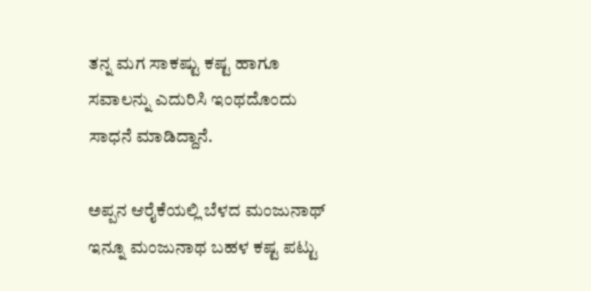ತನ್ನ ಮಗ ಸಾಕಷ್ಟು ಕಷ್ಟ ಹಾಗೂ ಸವಾಲನ್ನು ಎದುರಿಸಿ ಇಂಥದೊಂದು ಸಾಧನೆ ಮಾಡಿದ್ದಾನೆ.

ಅಪ್ಪನ ಆರೈಕೆಯಲ್ಲಿ ಬೆಳದ ಮಂಜುನಾಥ್
ಇನ್ನೂ ಮಂಜುನಾಥ ಬಹಳ ಕಷ್ಟ ಪಟ್ಟು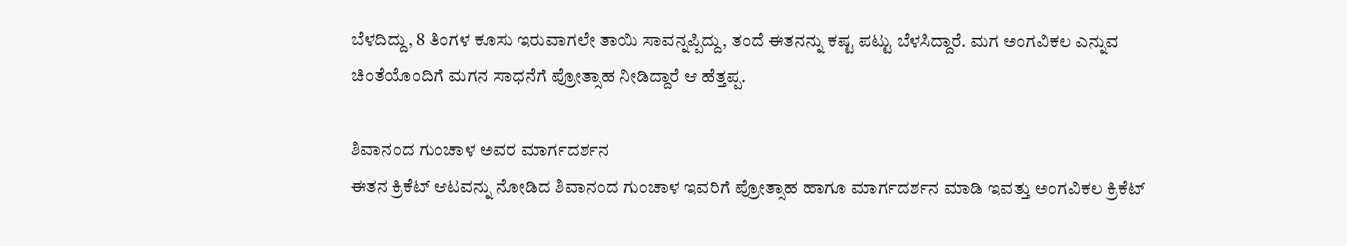ಬೆಳದಿದ್ದು, 8 ತಿಂಗಳ ಕೂಸು ಇರುವಾಗಲೇ ತಾಯಿ ಸಾವನ್ನಪ್ಪಿದ್ದು, ತಂದೆ ಈತನನ್ನು ಕಷ್ಟ ಪಟ್ಟು ಬೆಳಸಿದ್ದಾರೆ. ಮಗ ಅಂಗವಿಕಲ ಎನ್ನುವ ಚಿಂತೆಯೊಂದಿಗೆ ಮಗನ ಸಾಧನೆಗೆ ಪ್ರೋತ್ಸಾಹ ನೀಡಿದ್ದಾರೆ ಆ ಹೆತ್ತಪ್ಪ.

ಶಿವಾನಂದ ಗುಂಚಾಳ ಅವರ ಮಾರ್ಗದರ್ಶನ
ಈತನ ಕ್ರಿಕೆಟ್ ಆಟವನ್ನು ನೋಡಿದ ಶಿವಾನಂದ ಗುಂಚಾಳ ಇವರಿಗೆ ಪ್ರೋತ್ಸಾಹ ಹಾಗೂ ಮಾರ್ಗದರ್ಶನ ಮಾಡಿ ಇವತ್ತು ಅಂಗವಿಕಲ ಕ್ರಿಕೆಟ್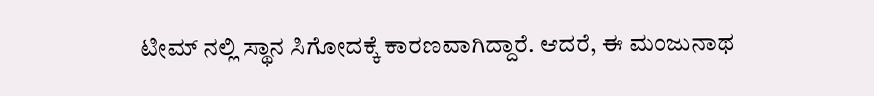ಟೀಮ್ ನಲ್ಲಿ ಸ್ಥಾನ ಸಿಗೋದಕ್ಕೆ ಕಾರಣವಾಗಿದ್ದಾರೆ. ಆದರೆ, ಈ ಮಂಜುನಾಥ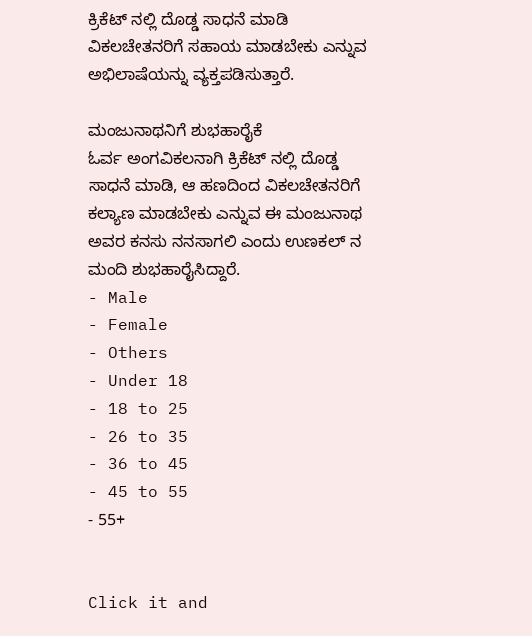ಕ್ರಿಕೆಟ್ ನಲ್ಲಿ ದೊಡ್ಡ ಸಾಧನೆ ಮಾಡಿ ವಿಕಲಚೇತನರಿಗೆ ಸಹಾಯ ಮಾಡಬೇಕು ಎನ್ನುವ ಅಭಿಲಾಷೆಯನ್ನು ವ್ಯಕ್ತಪಡಿಸುತ್ತಾರೆ.

ಮಂಜುನಾಥನಿಗೆ ಶುಭಹಾರೈಕೆ
ಓರ್ವ ಅಂಗವಿಕಲನಾಗಿ ಕ್ರಿಕೆಟ್ ನಲ್ಲಿ ದೊಡ್ಡ ಸಾಧನೆ ಮಾಡಿ, ಆ ಹಣದಿಂದ ವಿಕಲಚೇತನರಿಗೆ ಕಲ್ಯಾಣ ಮಾಡಬೇಕು ಎನ್ನುವ ಈ ಮಂಜುನಾಥ ಅವರ ಕನಸು ನನಸಾಗಲಿ ಎಂದು ಉಣಕಲ್ ನ ಮಂದಿ ಶುಭಹಾರೈಸಿದ್ದಾರೆ.
- Male
- Female
- Others
- Under 18
- 18 to 25
- 26 to 35
- 36 to 45
- 45 to 55
- 55+


Click it and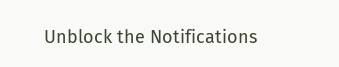Unblock the Notifications